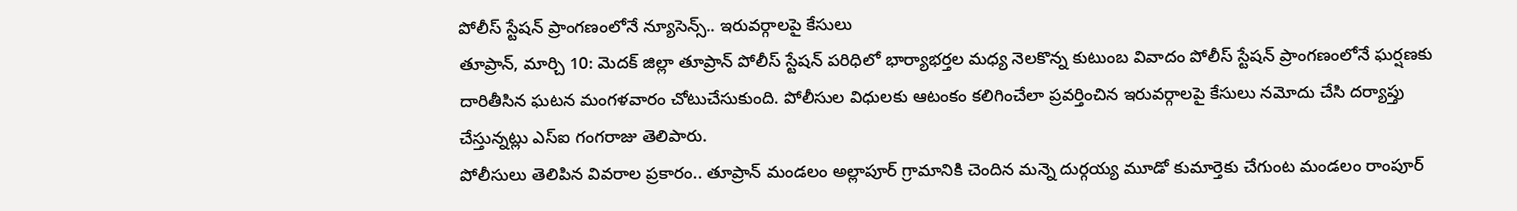పోలీస్ స్టేషన్ ప్రాంగణంలోనే న్యూసెన్స్.. ఇరువర్గాలపై కేసులు
తూప్రాన్, మార్చి 10: మెదక్ జిల్లా తూప్రాన్ పోలీస్ స్టేషన్ పరిధిలో భార్యాభర్తల మధ్య నెలకొన్న కుటుంబ వివాదం పోలీస్ స్టేషన్ ప్రాంగణంలోనే ఘర్షణకు దారితీసిన ఘటన మంగళవారం చోటుచేసుకుంది. పోలీసుల విధులకు ఆటంకం కలిగించేలా ప్రవర్తించిన ఇరువర్గాలపై కేసులు నమోదు చేసి దర్యాప్తు చేస్తున్నట్లు ఎస్ఐ గంగరాజు తెలిపారు.
పోలీసులు తెలిపిన వివరాల ప్రకారం.. తూప్రాన్ మండలం అల్లాపూర్ గ్రామానికి చెందిన మన్నె దుర్గయ్య మూడో కుమార్తెకు చేగుంట మండలం రాంపూర్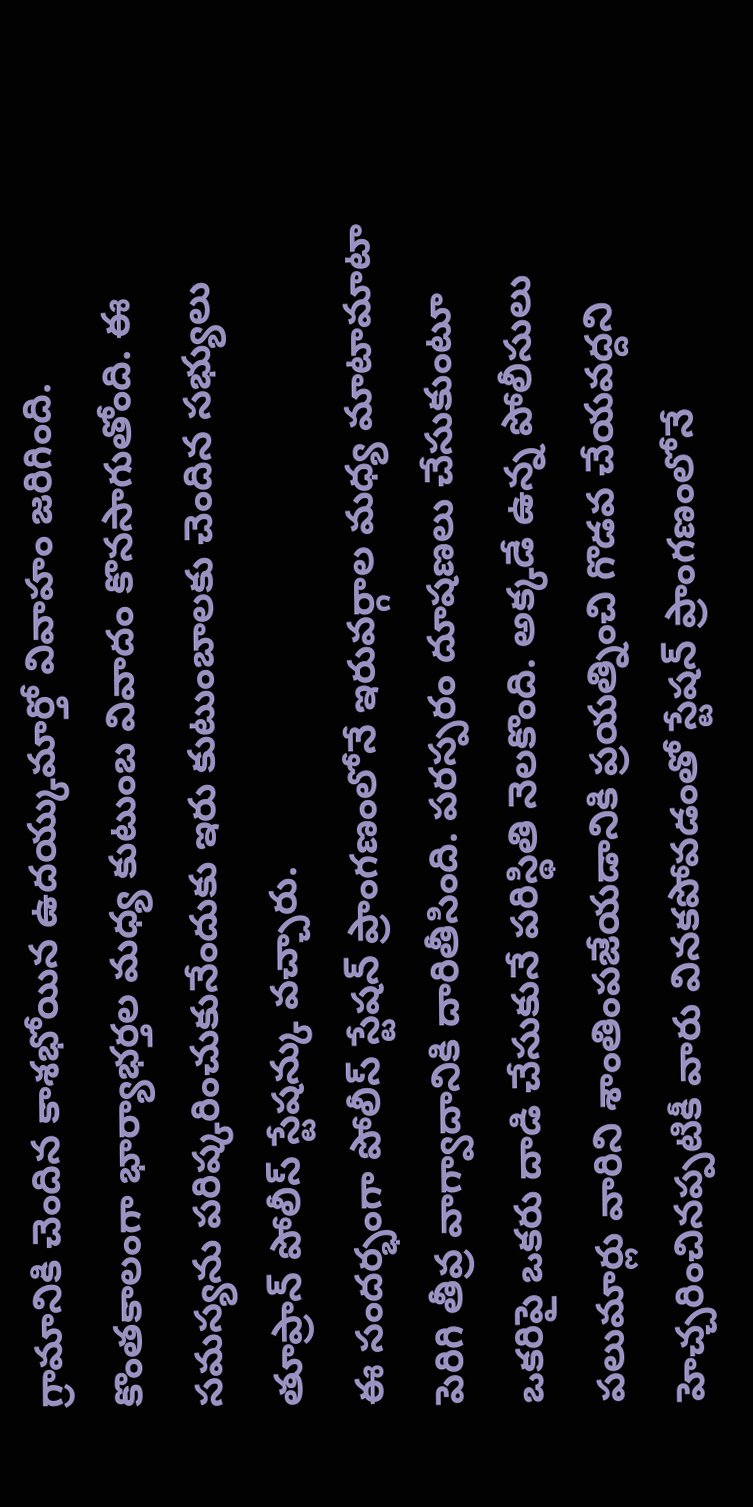గ్రామానికి చెందిన కాశభోయిన ఉదయ్కుమార్తో వివాహం జరిగింది. కొంతకాలంగా భార్యాభర్తల మధ్య కుటుంబ వివాదం కొనసాగుతోంది. ఈ సమస్యను పరిష్కరించుకునేందుకు ఇరు కుటుంబాలకు చెందిన సభ్యులు తూప్రాన్ పోలీస్ స్టేషన్కు వచ్చారు.
ఈ సందర్భంగా పోలీస్ స్టేషన్ ప్రాంగణంలోనే ఇరువర్గాల మధ్య మాటామాటా పెరిగి తీవ్ర వాగ్వాదానికి దారితీసింది. పరస్పరం దూషణలు చేసుకుంటూ ఒకరిపై ఒకరు దాడి చేసుకునే పరిస్థితి నెలకొంది. అక్కడే ఉన్న పోలీసులు పలుమార్లు వారిని శాంతింపజేయడానికి ప్రయత్నించి గొడవ చేయవద్దని హెచ్చరించినప్పటికీ వారు వినకపోవడంతో స్టేషన్ ప్రాంగణంలోనే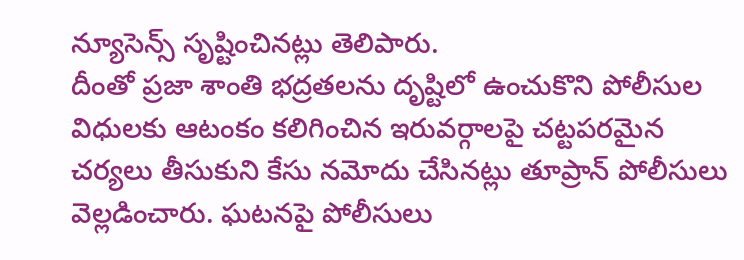న్యూసెన్స్ సృష్టించినట్లు తెలిపారు.
దీంతో ప్రజా శాంతి భద్రతలను దృష్టిలో ఉంచుకొని పోలీసుల విధులకు ఆటంకం కలిగించిన ఇరువర్గాలపై చట్టపరమైన చర్యలు తీసుకుని కేసు నమోదు చేసినట్లు తూప్రాన్ పోలీసులు వెల్లడించారు. ఘటనపై పోలీసులు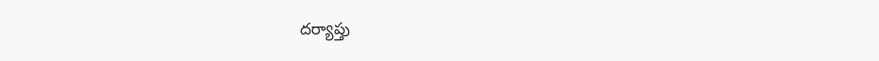దర్యాప్తు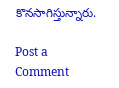కొనసాగిస్తున్నారు.

Post a Comment